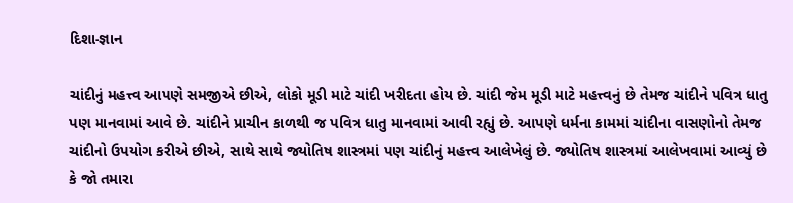દિશા-જ્ઞાન

ચાંદીનું મહત્ત્વ આપણે સમજીએ છીએ, લોકો મૂડી માટે ચાંદી ખરીદતા હોય છે. ચાંદી જેમ મૂડી માટે મહત્ત્વનું છે તેમજ ચાંદીને પવિત્ર ધાતુ પણ માનવામાં આવે છે. ચાંદીને પ્રાચીન કાળથી જ પવિત્ર ધાતુ માનવામાં આવી રહ્યું છે. આપણે ધર્મના કામમાં ચાંદીના વાસણોનો તેમજ ચાંદીનો ઉપયોગ કરીએ છીએ, સાથે સાથે જ્યોતિષ શાસ્ત્રમાં પણ ચાંદીનું મહત્ત્વ આલેખેલું છે. જ્યોતિષ શાસ્ત્રમાં આલેખવામાં આવ્યું છે કે જો તમારા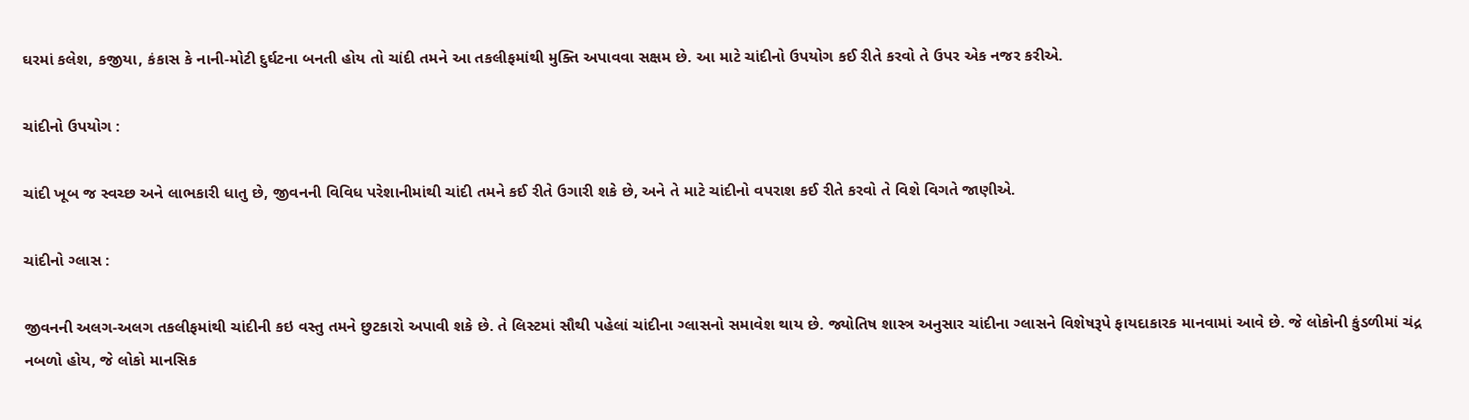ઘરમાં કલેશ, કજીયા, કંકાસ કે નાની-મોટી દુર્ઘટના બનતી હોય તો ચાંદી તમને આ તકલીફમાંથી મુક્તિ અપાવવા સક્ષમ છે. આ માટે ચાંદીનો ઉપયોગ કઈ રીતે કરવો તે ઉપર એક નજર કરીએ.

ચાંદીનો ઉપયોગ :

ચાંદી ખૂબ જ સ્વચ્છ અને લાભકારી ધાતુ છે, જીવનની વિવિધ પરેશાનીમાંથી ચાંદી તમને કઈ રીતે ઉગારી શકે છે, અને તે માટે ચાંદીનો વપરાશ કઈ રીતે કરવો તે વિશે વિગતે જાણીએ.

ચાંદીનો ગ્લાસ :

જીવનની અલગ-અલગ તકલીફમાંથી ચાંદીની કઇ વસ્તુ તમને છુટકારો અપાવી શકે છે. તે લિસ્ટમાં સૌથી પહેલાં ચાંદીના ગ્લાસનો સમાવેશ થાય છે. જ્યોતિષ શાસ્ત્ર અનુસાર ચાંદીના ગ્લાસને વિશેષરૂપે ફાયદાકારક માનવામાં આવે છે. જે લોકોની કુંડળીમાં ચંદ્ર નબળો હોય, જે લોકો માનસિક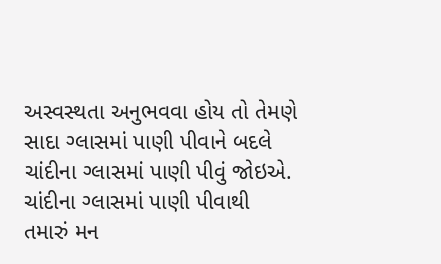અસ્વસ્થતા અનુભવવા હોય તો તેમણે સાદા ગ્લાસમાં પાણી પીવાને બદલે ચાંદીના ગ્લાસમાં પાણી પીવું જોઇએ. ચાંદીના ગ્લાસમાં પાણી પીવાથી તમારું મન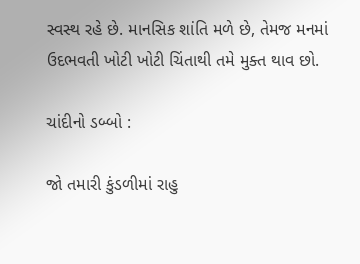સ્વસ્થ રહે છે. માનસિક શાંતિ મળે છે, તેમજ મનમાં ઉદભવતી ખોટી ખોટી ચિંતાથી તમે મુક્ત થાવ છો.

ચાંદીનો ડબ્બો :

જો તમારી કુંડળીમાં રાહુ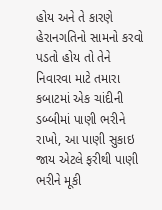હોય અને તે કારણે હેરાનગતિનો સામનો કરવો પડતો હોય તો તેને નિવારવા માટે તમારા કબાટમાં એક ચાંદીની ડબ્બીમાં પાણી ભરીને રાખો, આ પાણી સુકાઇ જાય એટલે ફરીથી પાણી ભરીને મૂકી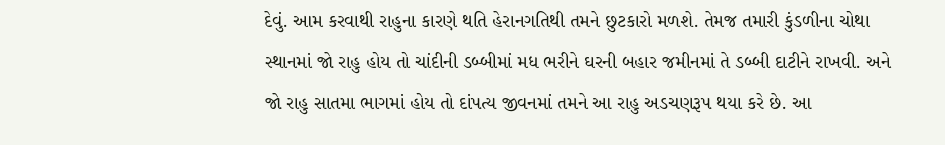દેવું. આમ કરવાથી રાહુના કારણે થતિ હેરાનગતિથી તમને છુટકારો મળશે. તેમજ તમારી કુંડળીના ચોથા સ્થાનમાં જો રાહુ હોય તો ચાંદીની ડબ્બીમાં મધ ભરીને ઘરની બહાર જમીનમાં તે ડબ્બી દાટીને રાખવી. અને જો રાહુ સાતમા ભાગમાં હોય તો દાંપત્ય જીવનમાં તમને આ રાહુ અડચણરૂપ થયા કરે છે. આ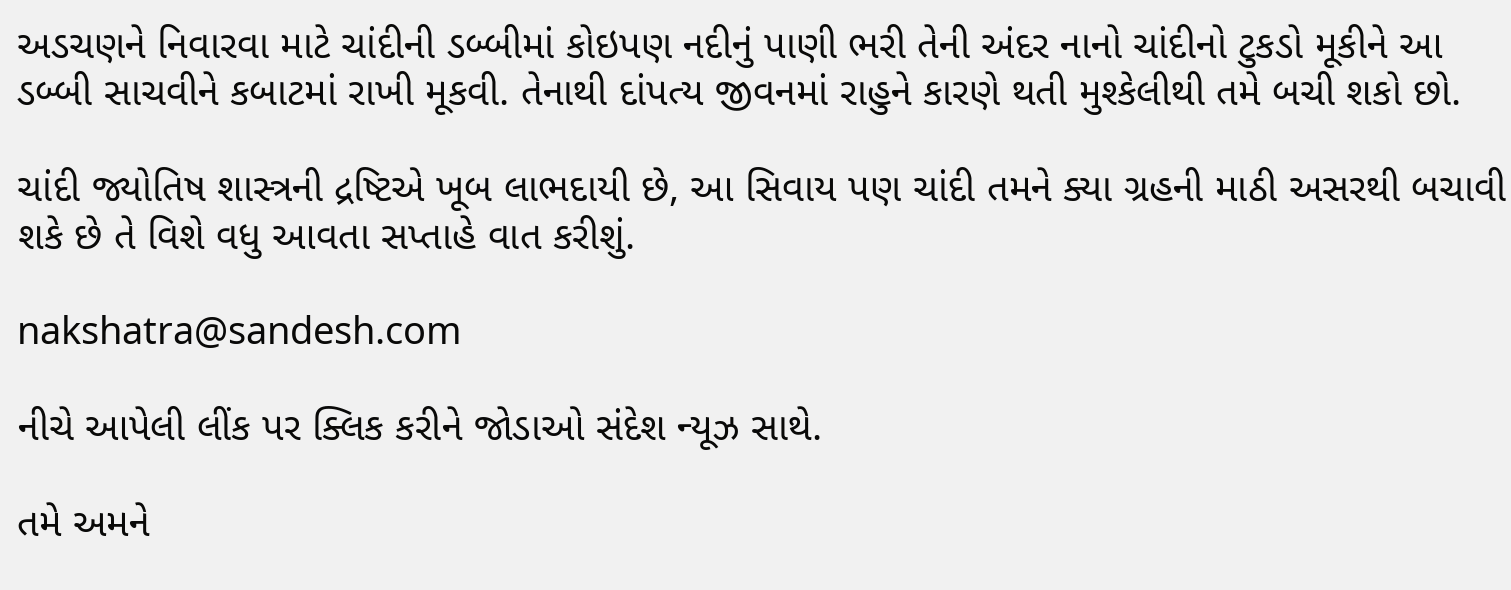અડચણને નિવારવા માટે ચાંદીની ડબ્બીમાં કોઇપણ નદીનું પાણી ભરી તેની અંદર નાનો ચાંદીનો ટુકડો મૂકીને આ ડબ્બી સાચવીને કબાટમાં રાખી મૂકવી. તેનાથી દાંપત્ય જીવનમાં રાહુને કારણે થતી મુશ્કેલીથી તમે બચી શકો છો.

ચાંદી જ્યોતિષ શાસ્ત્રની દ્રષ્ટિએ ખૂબ લાભદાયી છે, આ સિવાય પણ ચાંદી તમને ક્યા ગ્રહની માઠી અસરથી બચાવી શકે છે તે વિશે વધુ આવતા સપ્તાહે વાત કરીશું.

nakshatra@sandesh.com

નીચે આપેલી લીંક પર ક્લિક કરીને જોડાઓ સંદેશ ન્યૂઝ સાથે.

તમે અમને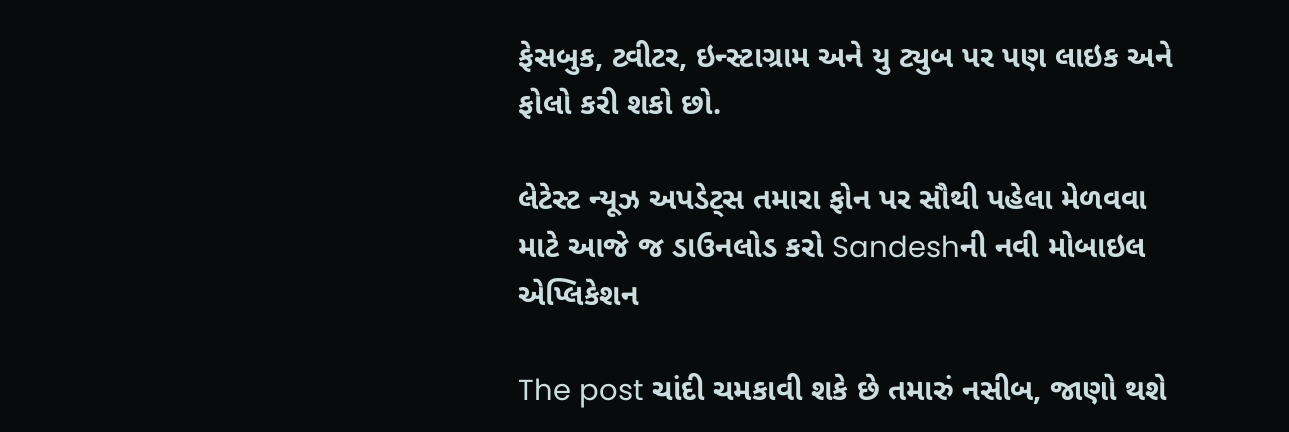ફેસબુક, ટ્વીટર, ઇન્સ્ટાગ્રામ અને યુ ટ્યુબ પર પણ લાઇક અને ફોલો કરી શકો છો.

લેટેસ્ટ ન્યૂઝ અપડેટ્સ તમારા ફોન પર સૌથી પહેલા મેળવવા માટે આજે જ ડાઉનલોડ કરો Sandeshની નવી મોબાઇલ એપ્લિકેશન

The post ચાંદી ચમકાવી શકે છે તમારું નસીબ, જાણો થશે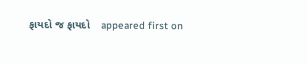ફાયદો જ ફાયદો    appeared first on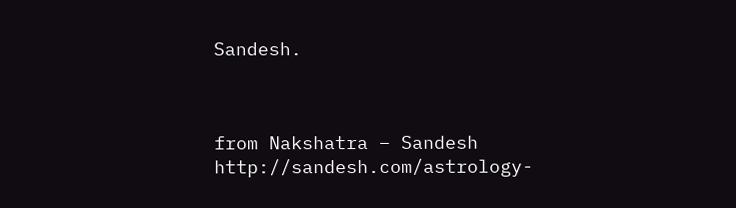Sandesh.



from Nakshatra – Sandesh http://sandesh.com/astrology-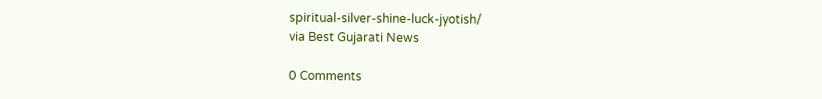spiritual-silver-shine-luck-jyotish/
via Best Gujarati News

0 Comments